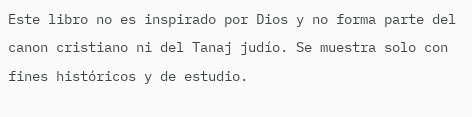Este libro no es inspirado por Dios y no forma parte del canon cristiano ni del Tanaj judío. Se muestra solo con fines históricos y de estudio.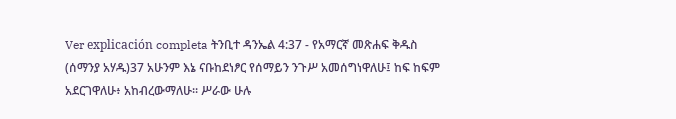Ver explicación completa ትንቢተ ዳንኤል 4:37 - የአማርኛ መጽሐፍ ቅዱስ (ሰማንያ አሃዱ)37 አሁንም እኔ ናቡከደነፆር የሰማይን ንጉሥ አመሰግነዋለሁ፤ ከፍ ከፍም አደርገዋለሁ፥ አከብረውማለሁ። ሥራው ሁሉ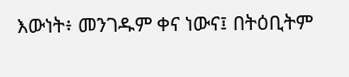እውነት፥ መንገዱም ቀና ነውና፤ በትዕቢትም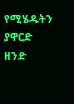የሚሄዱትን ያዋርድ ዘንድ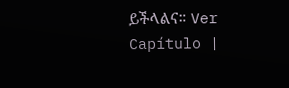ይችላልና። Ver Capítulo |